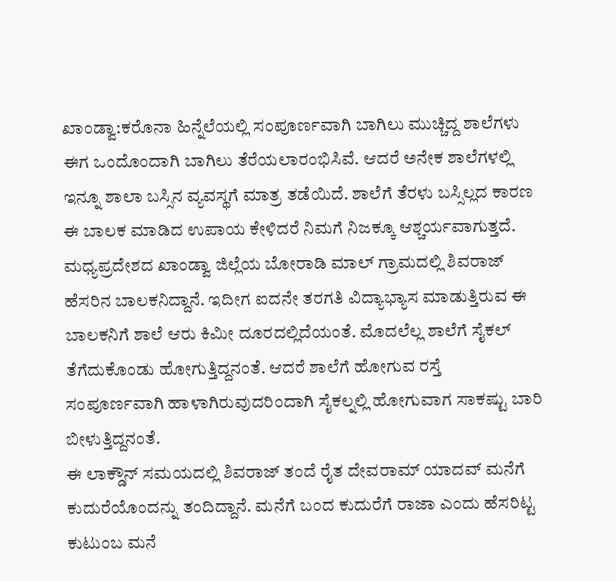ಖಾಂಡ್ವಾ:ಕರೊನಾ ಹಿನ್ನೆಲೆಯಲ್ಲಿ ಸಂಪೂರ್ಣವಾಗಿ ಬಾಗಿಲು ಮುಚ್ಚಿದ್ದ ಶಾಲೆಗಳು ಈಗ ಒಂದೊಂದಾಗಿ ಬಾಗಿಲು ತೆರೆಯಲಾರಂಭಿಸಿವೆ. ಆದರೆ ಅನೇಕ ಶಾಲೆಗಳಲ್ಲಿ ಇನ್ನೂ ಶಾಲಾ ಬಸ್ಸಿನ ವ್ಯವಸ್ಥಗೆ ಮಾತ್ರ ತಡೆಯಿದೆ. ಶಾಲೆಗೆ ತೆರಳು ಬಸ್ಸಿಲ್ಲದ ಕಾರಣ ಈ ಬಾಲಕ ಮಾಡಿದ ಉಪಾಯ ಕೇಳಿದರೆ ನಿಮಗೆ ನಿಜಕ್ಕೂ ಆಶ್ಚರ್ಯವಾಗುತ್ತದೆ.
ಮಧ್ಯಪ್ರದೇಶದ ಖಾಂಡ್ವಾ ಜಿಲ್ಲೆಯ ಬೋರಾಡಿ ಮಾಲ್ ಗ್ರಾಮದಲ್ಲಿ ಶಿವರಾಜ್ ಹೆಸರಿನ ಬಾಲಕನಿದ್ದಾನೆ. ಇದೀಗ ಐದನೇ ತರಗತಿ ವಿದ್ಯಾಭ್ಯಾಸ ಮಾಡುತ್ತಿರುವ ಈ ಬಾಲಕನಿಗೆ ಶಾಲೆ ಆರು ಕಿಮೀ ದೂರದಲ್ಲಿದೆಯಂತೆ. ಮೊದಲೆಲ್ಲ ಶಾಲೆಗೆ ಸೈಕಲ್ ತೆಗೆದುಕೊಂಡು ಹೋಗುತ್ತಿದ್ದನಂತೆ. ಆದರೆ ಶಾಲೆಗೆ ಹೋಗುವ ರಸ್ತೆ ಸಂಪೂರ್ಣವಾಗಿ ಹಾಳಾಗಿರುವುದರಿಂದಾಗಿ ಸೈಕಲ್ನಲ್ಲಿ ಹೋಗುವಾಗ ಸಾಕಷ್ಟು ಬಾರಿ ಬೀಳುತ್ತಿದ್ದನಂತೆ.
ಈ ಲಾಕ್ಡೌನ್ ಸಮಯದಲ್ಲಿ ಶಿವರಾಜ್ ತಂದೆ ರೈತ ದೇವರಾಮ್ ಯಾದವ್ ಮನೆಗೆ ಕುದುರೆಯೊಂದನ್ನು ತಂದಿದ್ದಾನೆ. ಮನೆಗೆ ಬಂದ ಕುದುರೆಗೆ ರಾಜಾ ಎಂದು ಹೆಸರಿಟ್ಟ ಕುಟುಂಬ ಮನೆ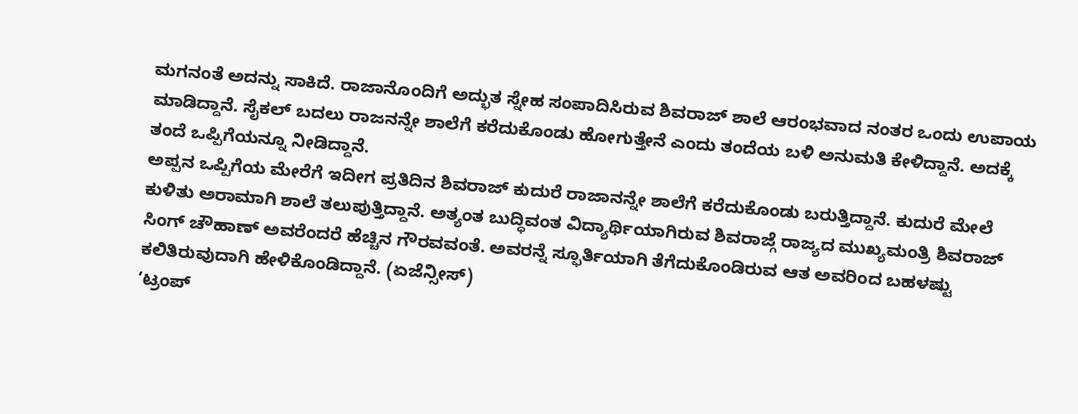ಮಗನಂತೆ ಅದನ್ನು ಸಾಕಿದೆ. ರಾಜಾನೊಂದಿಗೆ ಅದ್ಭುತ ಸ್ನೇಹ ಸಂಪಾದಿಸಿರುವ ಶಿವರಾಜ್ ಶಾಲೆ ಆರಂಭವಾದ ನಂತರ ಒಂದು ಉಪಾಯ ಮಾಡಿದ್ದಾನೆ. ಸೈಕಲ್ ಬದಲು ರಾಜನನ್ನೇ ಶಾಲೆಗೆ ಕರೆದುಕೊಂಡು ಹೋಗುತ್ತೇನೆ ಎಂದು ತಂದೆಯ ಬಳಿ ಅನುಮತಿ ಕೇಳಿದ್ದಾನೆ. ಅದಕ್ಕೆ ತಂದೆ ಒಪ್ಪಿಗೆಯನ್ನೂ ನೀಡಿದ್ದಾನೆ.
ಅಪ್ಪನ ಒಪ್ಪಿಗೆಯ ಮೇರೆಗೆ ಇದೀಗ ಪ್ರತಿದಿನ ಶಿವರಾಜ್ ಕುದುರೆ ರಾಜಾನನ್ನೇ ಶಾಲೆಗೆ ಕರೆದುಕೊಂಡು ಬರುತ್ತಿದ್ದಾನೆ. ಕುದುರೆ ಮೇಲೆ ಕುಳಿತು ಅರಾಮಾಗಿ ಶಾಲೆ ತಲುಪುತ್ತಿದ್ದಾನೆ. ಅತ್ಯಂತ ಬುದ್ಧಿವಂತ ವಿದ್ಯಾರ್ಥಿಯಾಗಿರುವ ಶಿವರಾಜ್ಗೆ ರಾಜ್ಯದ ಮುಖ್ಯಮಂತ್ರಿ ಶಿವರಾಜ್ ಸಿಂಗ್ ಚೌಹಾಣ್ ಅವರೆಂದರೆ ಹೆಚ್ಚಿನ ಗೌರವವಂತೆ. ಅವರನ್ನೆ ಸ್ಫೂರ್ತಿಯಾಗಿ ತೆಗೆದುಕೊಂಡಿರುವ ಆತ ಅವರಿಂದ ಬಹಳಷ್ಟು ಕಲಿತಿರುವುದಾಗಿ ಹೇಳಿಕೊಂಡಿದ್ದಾನೆ. (ಏಜೆನ್ಸೀಸ್)
‘ಟ್ರಂಪ್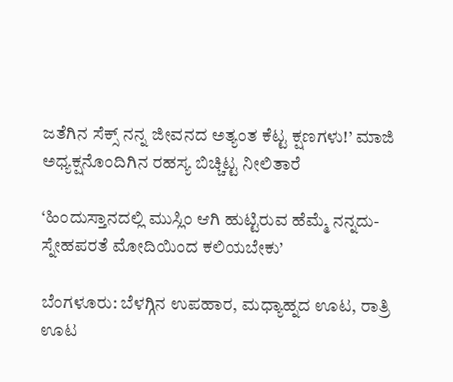ಜತೆಗಿನ ಸೆಕ್ಸ್ ನನ್ನ ಜೀವನದ ಅತ್ಯಂತ ಕೆಟ್ಟ ಕ್ಷಣಗಳು!’ ಮಾಜಿ ಅಧ್ಯಕ್ಷನೊಂದಿಗಿನ ರಹಸ್ಯ ಬಿಚ್ಚಿಟ್ಟ ನೀಲಿತಾರೆ

‘ಹಿಂದುಸ್ತಾನದಲ್ಲಿ ಮುಸ್ಲಿಂ ಆಗಿ ಹುಟ್ಟಿರುವ ಹೆಮ್ಮೆ ನನ್ನದು- ಸ್ನೇಹಪರತೆ ಮೋದಿಯಿಂದ ಕಲಿಯಬೇಕು’

ಬೆಂಗಳೂರು: ಬೆಳಗ್ಗಿನ ಉಪಹಾರ, ಮಧ್ಯಾಹ್ನದ ಊಟ, ರಾತ್ರಿ ಊಟ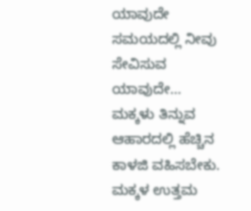ಯಾವುದೇ ಸಮಯದಲ್ಲಿ ನೀವು ಸೇವಿಸುವ ಯಾವುದೇ…
ಮಕ್ಕಳು ತಿನ್ನುವ ಆಹಾರದಲ್ಲಿ ಹೆಚ್ಚಿನ ಕಾಳಜಿ ವಹಿಸಬೇಕು. ಮಕ್ಕಳ ಉತ್ತಮ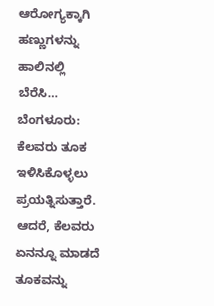ಆರೋಗ್ಯಕ್ಕಾಗಿ ಹಣ್ಣುಗಳನ್ನು ಹಾಲಿನಲ್ಲಿ ಬೆರೆಸಿ…
ಬೆಂಗಳೂರು: ಕೆಲವರು ತೂಕ ಇಳಿಸಿಕೊಳ್ಳಲು ಪ್ರಯತ್ನಿಸುತ್ತಾರೆ. ಆದರೆ, ಕೆಲವರು ಏನನ್ನೂ ಮಾಡದೆ ತೂಕವನ್ನು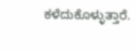ಕಳೆದುಕೊಳ್ಳುತ್ತಾರೆ.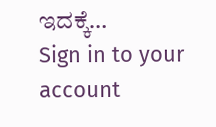ಇದಕ್ಕೆ…
Sign in to your account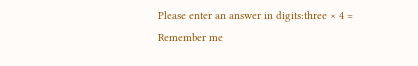Please enter an answer in digits:three × 4 =
Remember me